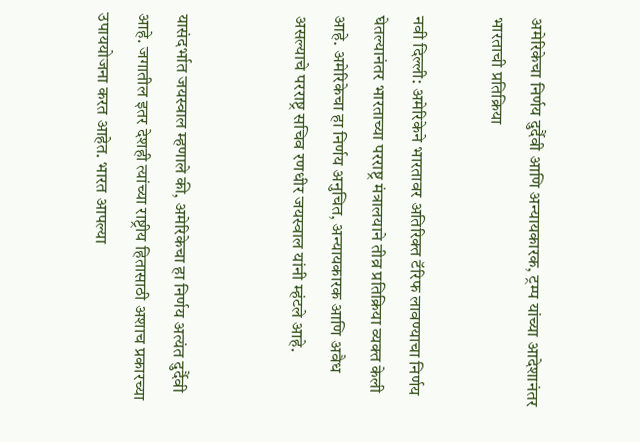अमेरिकेचा निर्णय दुर्दैवी आणि अन्यायकारक, ट्रम्प यांच्या आदेशानंतर भारताची प्रतिक्रिया

नवी दिल्ली: अमेरिकेने भारतावर अतिरिक्त टॅरिफ लावण्याचा निर्णय घेतल्यानंतर भारताच्या परराष्ट्र मंत्रालयाने तीव्र प्रतिक्रिया व्यक्त केली आहे. अमेरिकेचा हा निर्णय अनुचित, अन्यायकारक आणि अवैध असल्याचे परराष्ट्र सचिव रणधीर जयस्वाल यांनी म्हंटले आहे.


यासंदर्भात जयस्वाल म्हणाले की, अमेरिकेचा हा निर्णय अत्यंत दुर्दैवी आहे. जगातील इतर देशही त्यांच्या राष्ट्रीय हितासाठी अशाच प्रकारच्या उपाययोजना करत आहेत. भारत आपल्या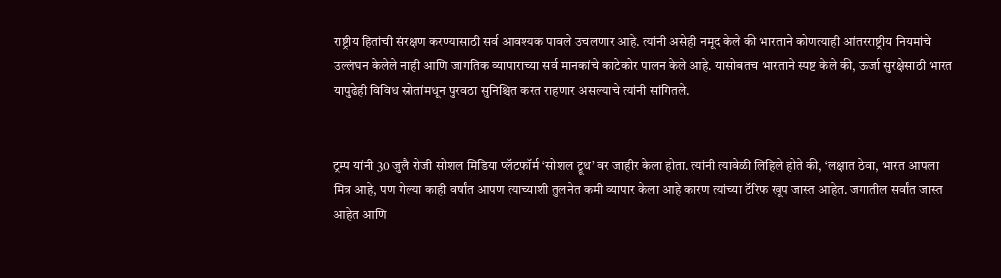राष्ट्रीय हितांची संरक्षण करण्यासाठी सर्व आवश्यक पावले उचलणार आहे. त्यांनी असेही नमूद केले की भारताने कोणत्याही आंतरराष्ट्रीय नियमांचे उल्लंघन केलेले नाही आणि जागतिक व्यापाराच्या सर्व मानकांचे काटेकोर पालन केले आहे. यासोबतच भारताने स्पष्ट केले की, ऊर्जा सुरक्षेसाठी भारत यापुढेही विविध स्रोतांमधून पुरवठा सुनिश्चित करत राहणार असल्याचे त्यांनी सांगितले.


ट्रम्प यांनी 30 जुलै रोजी सोशल मिडिया प्लॅटफॉर्म ‘सोशल ट्रूथ’ वर जाहीर केला होता. त्यांनी त्यावेळी लिहिले होते की, ‘लक्षात ठेवा, भारत आपला मित्र आहे, पण गेल्या काही वर्षांत आपण त्याच्याशी तुलनेत कमी व्यापार केला आहे कारण त्यांच्या टॅरिफ खूप जास्त आहेत. जगातील सर्वांत जास्त आहेत आणि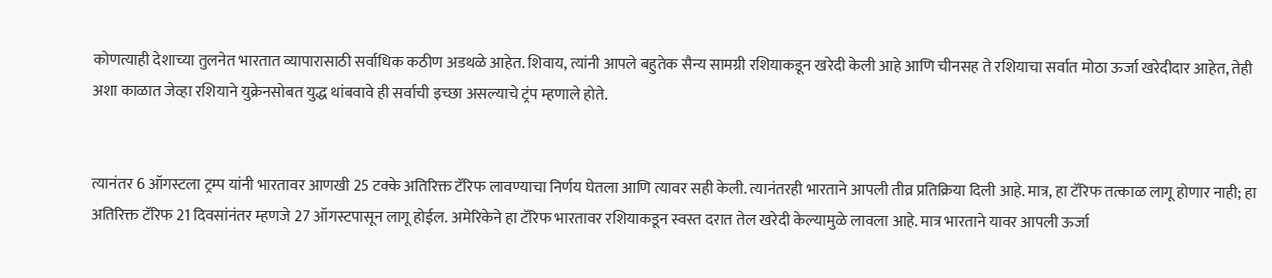कोणत्याही देशाच्या तुलनेत भारतात व्यापारासाठी सर्वाधिक कठीण अडथळे आहेत. शिवाय, त्यांनी आपले बहुतेक सैन्य सामग्री रशियाकडून खरेदी केली आहे आणि चीनसह ते रशियाचा सर्वात मोठा ऊर्जा खरेदीदार आहेत, तेही अशा काळात जेव्हा रशियाने युक्रेनसोबत युद्ध थांबवावे ही सर्वाची इच्छा असल्याचे ट्रंप म्हणाले होते.


त्यानंतर 6 ऑगस्टला ट्रम्प यांनी भारतावर आणखी 25 टक्के अतिरिक्त टॅरिफ लावण्याचा निर्णय घेतला आणि त्यावर सही केली. त्यानंतरही भारताने आपली तीव्र प्रतिक्रिया दिली आहे. मात्र, हा टॅरिफ तत्काळ लागू होणार नाही; हा अतिरिक्त टॅरिफ 21 दिवसांनंतर म्हणजे 27 ऑगस्टपासून लागू होईल. अमेरिकेने हा टॅरिफ भारतावर रशियाकडून स्वस्त दरात तेल खरेदी केल्यामुळे लावला आहे. मात्र भारताने यावर आपली ऊर्जा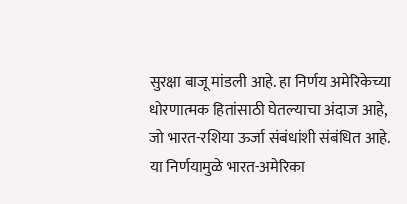सुरक्षा बाजू मांडली आहे. हा निर्णय अमेरिकेच्या धोरणात्मक हितांसाठी घेतल्याचा अंदाज आहे, जो भारत-रशिया ऊर्जा संबंधांशी संबंधित आहे. या निर्णयामुळे भारत-अमेरिका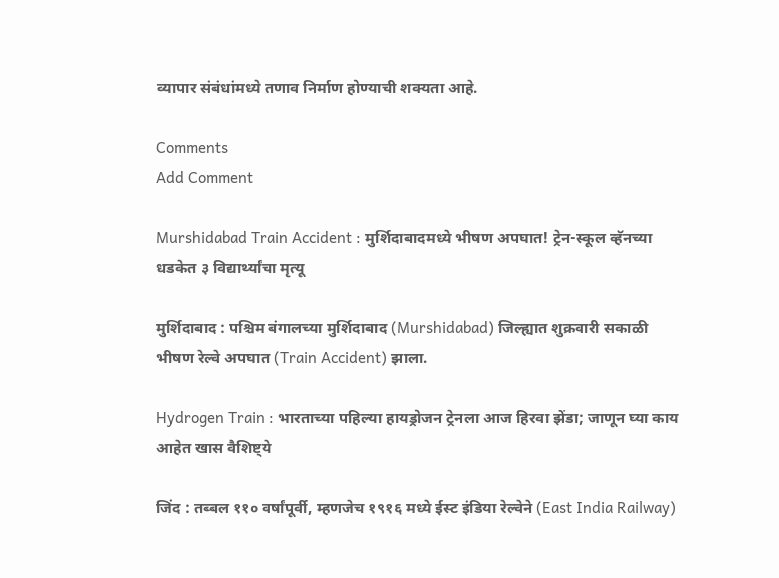व्यापार संबंधांमध्ये तणाव निर्माण होण्याची शक्यता आहे.

Comments
Add Comment

Murshidabad Train Accident : मुर्शिदाबादमध्ये भीषण अपघात! ट्रेन-स्कूल व्हॅनच्या धडकेत ३ विद्यार्थ्यांचा मृत्यू

मुर्शिदाबाद : पश्चिम बंगालच्या मुर्शिदाबाद (Murshidabad) जिल्ह्यात शुक्रवारी सकाळी भीषण रेल्वे अपघात (Train Accident) झाला.

Hydrogen Train : भारताच्या पहिल्या हायड्रोजन ट्रेनला आज हिरवा झेंडा; जाणून घ्या काय आहेत खास वैशिष्ट्ये

जिंद : तब्बल ११० वर्षांपूर्वी, म्हणजेच १९१६ मध्ये ईस्ट इंडिया रेल्वेने (East India Railway)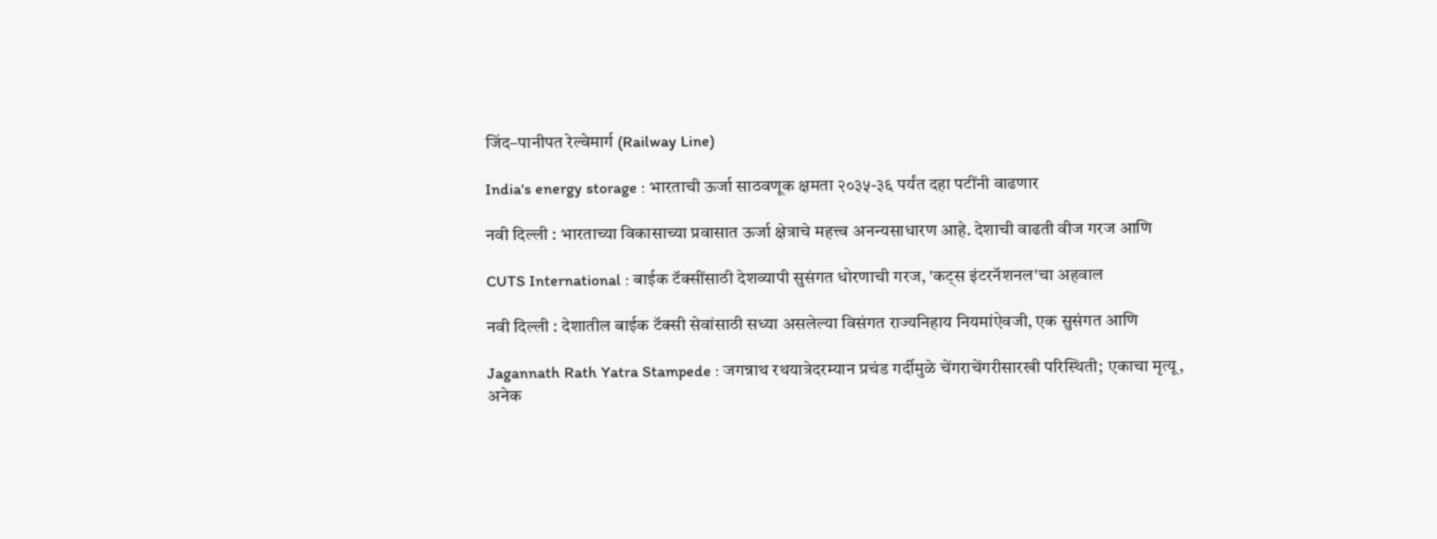जिंद–पानीपत रेल्वेमार्ग (Railway Line)

India's energy storage : भारताची ऊर्जा साठवणूक क्षमता २०३५-३६ पर्यंत दहा पटींनी वाढणार

नवी दिल्ली : भारताच्या विकासाच्या प्रवासात ऊर्जा क्षेत्राचे महत्त्व अनन्यसाधारण आहे. देशाची वाढती वीज गरज आणि

CUTS International : बाईक टॅक्सींसाठी देशव्यापी सुसंगत धोरणाची गरज, 'कट्स इंटरनॅशनल'चा अहवाल

नवी दिल्ली : देशातील बाईक टॅक्सी सेवांसाठी सध्या असलेल्या विसंगत राज्यनिहाय नियमांऐवजी, एक सुसंगत आणि

Jagannath Rath Yatra Stampede : जगन्नाथ रथयात्रेदरम्यान प्रचंड गर्दीमुळे चेंगराचेंगरीसारखी परिस्थिती; एकाचा मृत्यू, अनेक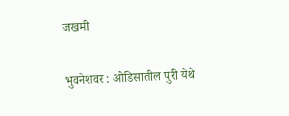जखमी

भुवनेशवर : ओडिसातील पुरी येथे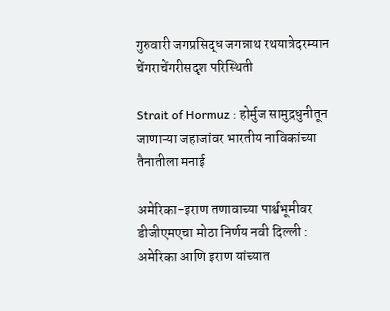गुरुवारी जगप्रसिद्ध जगन्नाथ रथयात्रेदरम्यान चेंगराचेंगरीसदृश परिस्थिती

Strait of Hormuz : होर्मुज सामुद्रधुनीतून जाणाऱ्या जहाजांवर भारतीय नाविकांच्या तैनातीला मनाई

अमेरिका-इराण तणावाच्या पार्श्वभूमीवर डीजीएमएचा मोठा निर्णय नवी दिल्ली : अमेरिका आणि इराण यांच्यात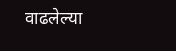वाढलेल्या